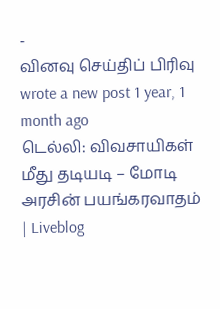-
வினவு செய்திப் பிரிவு wrote a new post 1 year, 1 month ago
டெல்லி: விவசாயிகள் மீது தடியடி – மோடி அரசின் பயங்கரவாதம் | Liveblog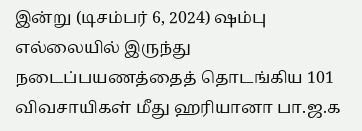இன்று (டிசம்பர் 6, 2024) ஷம்பு எல்லையில் இருந்து நடைப்பயணத்தைத் தொடங்கிய 101 விவசாயிகள் மீது ஹரியானா பா.ஜ.க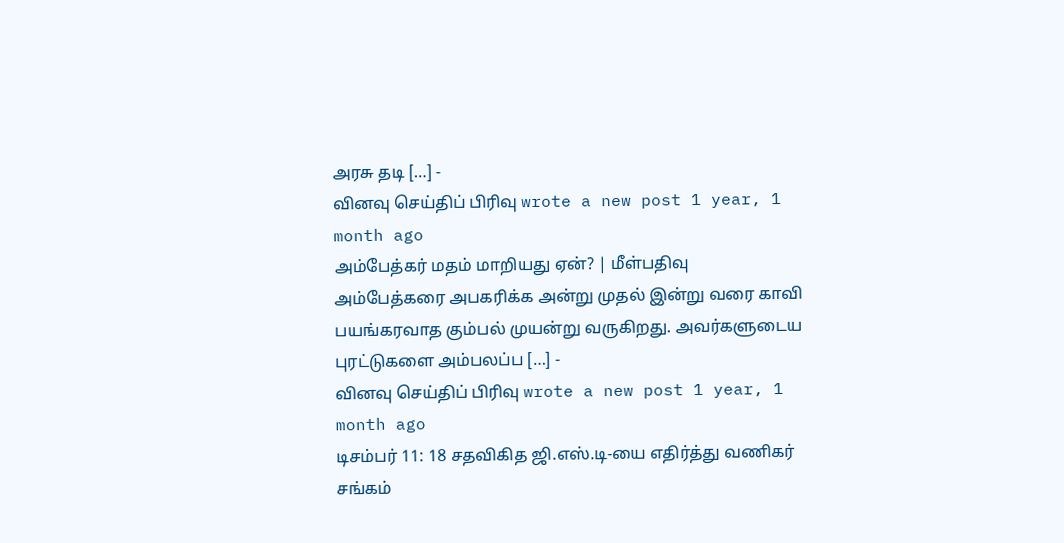அரசு தடி […] -
வினவு செய்திப் பிரிவு wrote a new post 1 year, 1 month ago
அம்பேத்கர் மதம் மாறியது ஏன்? | மீள்பதிவு
அம்பேத்கரை அபகரிக்க அன்று முதல் இன்று வரை காவி பயங்கரவாத கும்பல் முயன்று வருகிறது. அவர்களுடைய புரட்டுகளை அம்பலப்ப […] -
வினவு செய்திப் பிரிவு wrote a new post 1 year, 1 month ago
டிசம்பர் 11: 18 சதவிகித ஜி.எஸ்.டி-யை எதிர்த்து வணிகர் சங்கம்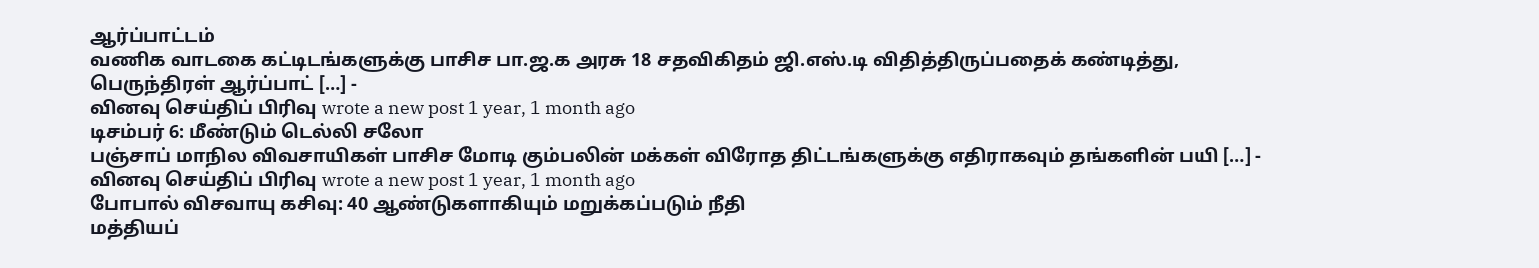ஆர்ப்பாட்டம்
வணிக வாடகை கட்டிடங்களுக்கு பாசிச பா.ஜ.க அரசு 18 சதவிகிதம் ஜி.எஸ்.டி விதித்திருப்பதைக் கண்டித்து, பெருந்திரள் ஆர்ப்பாட் […] -
வினவு செய்திப் பிரிவு wrote a new post 1 year, 1 month ago
டிசம்பர் 6: மீண்டும் டெல்லி சலோ
பஞ்சாப் மாநில விவசாயிகள் பாசிச மோடி கும்பலின் மக்கள் விரோத திட்டங்களுக்கு எதிராகவும் தங்களின் பயி […] -
வினவு செய்திப் பிரிவு wrote a new post 1 year, 1 month ago
போபால் விசவாயு கசிவு: 40 ஆண்டுகளாகியும் மறுக்கப்படும் நீதி
மத்தியப்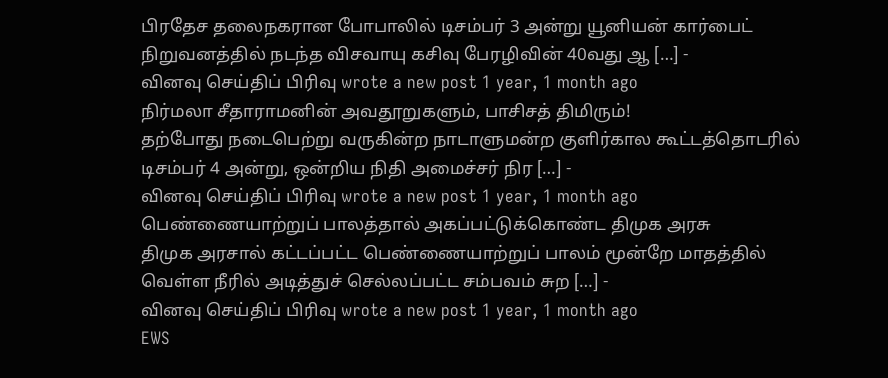பிரதேச தலைநகரான போபாலில் டிசம்பர் 3 அன்று யூனியன் கார்பைட் நிறுவனத்தில் நடந்த விசவாயு கசிவு பேரழிவின் 40வது ஆ […] -
வினவு செய்திப் பிரிவு wrote a new post 1 year, 1 month ago
நிர்மலா சீதாராமனின் அவதூறுகளும், பாசிசத் திமிரும்!
தற்போது நடைபெற்று வருகின்ற நாடாளுமன்ற குளிர்கால கூட்டத்தொடரில் டிசம்பர் 4 அன்று, ஒன்றிய நிதி அமைச்சர் நிர […] -
வினவு செய்திப் பிரிவு wrote a new post 1 year, 1 month ago
பெண்ணையாற்றுப் பாலத்தால் அகப்பட்டுக்கொண்ட திமுக அரசு
திமுக அரசால் கட்டப்பட்ட பெண்ணையாற்றுப் பாலம் மூன்றே மாதத்தில் வெள்ள நீரில் அடித்துச் செல்லப்பட்ட சம்பவம் சுற […] -
வினவு செய்திப் பிரிவு wrote a new post 1 year, 1 month ago
EWS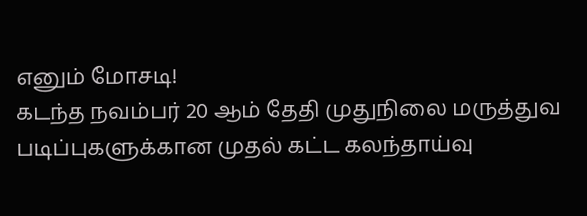எனும் மோசடி!
கடந்த நவம்பர் 20 ஆம் தேதி முதுநிலை மருத்துவ படிப்புகளுக்கான முதல் கட்ட கலந்தாய்வு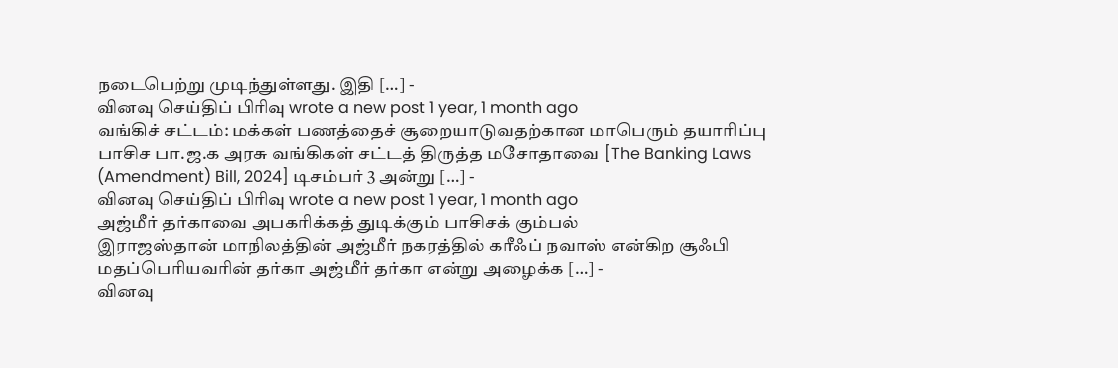நடைபெற்று முடிந்துள்ளது. இதி […] -
வினவு செய்திப் பிரிவு wrote a new post 1 year, 1 month ago
வங்கிச் சட்டம்: மக்கள் பணத்தைச் சூறையாடுவதற்கான மாபெரும் தயாரிப்பு
பாசிச பா.ஜ.க அரசு வங்கிகள் சட்டத் திருத்த மசோதாவை [The Banking Laws (Amendment) Bill, 2024] டிசம்பர் 3 அன்று […] -
வினவு செய்திப் பிரிவு wrote a new post 1 year, 1 month ago
அஜ்மீர் தர்காவை அபகரிக்கத் துடிக்கும் பாசிசக் கும்பல்
இராஜஸ்தான் மாநிலத்தின் அஜ்மீர் நகரத்தில் கரீஃப் நவாஸ் என்கிற சூஃபி மதப்பெரியவரின் தர்கா அஜ்மீர் தர்கா என்று அழைக்க […] -
வினவு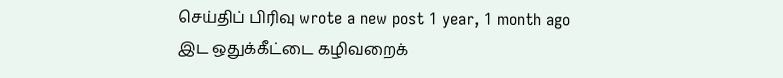செய்திப் பிரிவு wrote a new post 1 year, 1 month ago
இட ஒதுக்கீட்டை கழிவறைக்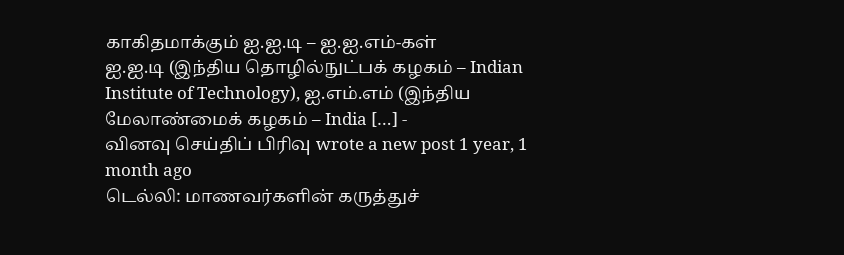காகிதமாக்கும் ஐ.ஐ.டி – ஐ.ஐ.எம்-கள்
ஐ.ஐ.டி (இந்திய தொழில்நுட்பக் கழகம் – Indian Institute of Technology), ஐ.எம்.எம் (இந்திய மேலாண்மைக் கழகம் – India […] -
வினவு செய்திப் பிரிவு wrote a new post 1 year, 1 month ago
டெல்லி: மாணவர்களின் கருத்துச்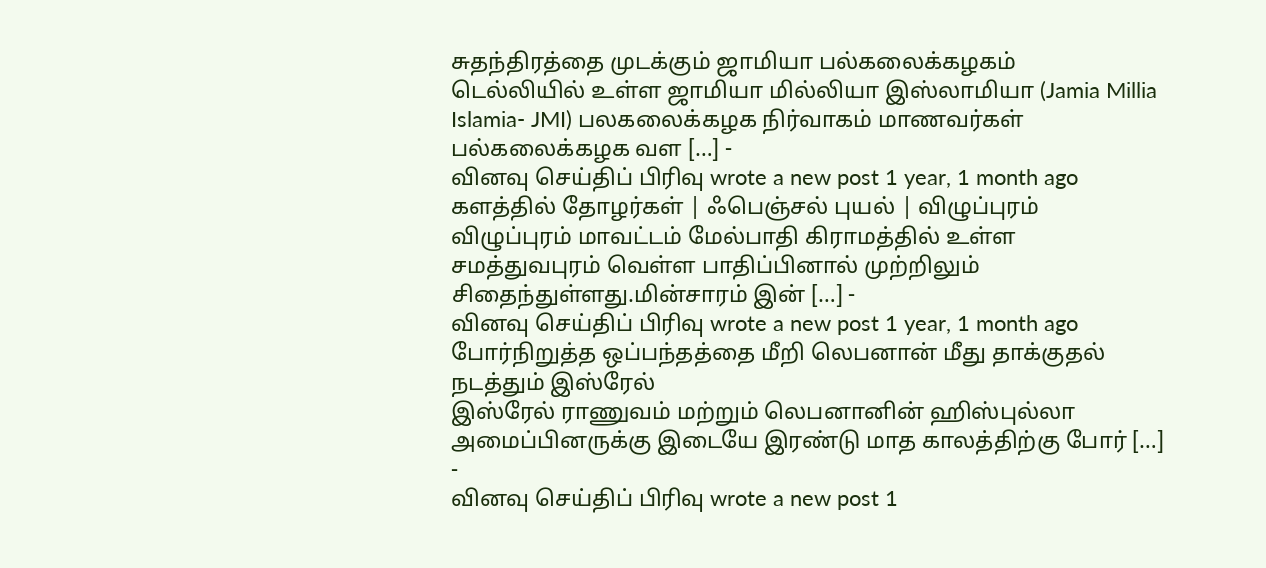சுதந்திரத்தை முடக்கும் ஜாமியா பல்கலைக்கழகம்
டெல்லியில் உள்ள ஜாமியா மில்லியா இஸ்லாமியா (Jamia Millia Islamia- JMI) பலகலைக்கழக நிர்வாகம் மாணவர்கள் பல்கலைக்கழக வள […] -
வினவு செய்திப் பிரிவு wrote a new post 1 year, 1 month ago
களத்தில் தோழர்கள் | ஃபெஞ்சல் புயல் | விழுப்புரம்
விழுப்புரம் மாவட்டம் மேல்பாதி கிராமத்தில் உள்ள சமத்துவபுரம் வெள்ள பாதிப்பினால் முற்றிலும் சிதைந்துள்ளது.மின்சாரம் இன் […] -
வினவு செய்திப் பிரிவு wrote a new post 1 year, 1 month ago
போர்நிறுத்த ஒப்பந்தத்தை மீறி லெபனான் மீது தாக்குதல் நடத்தும் இஸ்ரேல்
இஸ்ரேல் ராணுவம் மற்றும் லெபனானின் ஹிஸ்புல்லா அமைப்பினருக்கு இடையே இரண்டு மாத காலத்திற்கு போர் […] -
வினவு செய்திப் பிரிவு wrote a new post 1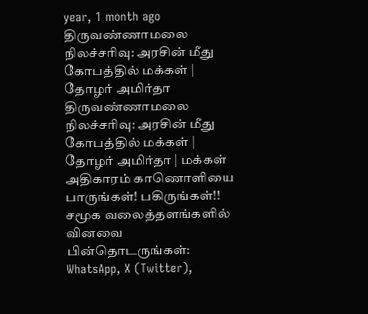year, 1 month ago
திருவண்ணாமலை நிலச்சரிவு: அரசின் மீது கோபத்தில் மக்கள் | தோழர் அமிர்தா
திருவண்ணாமலை நிலச்சரிவு: அரசின் மீது கோபத்தில் மக்கள் | தோழர் அமிர்தா | மக்கள் அதிகாரம் காணொளியை பாருங்கள்! பகிருங்கள்!! சமூக வலைத்தளங்களில் வினவை பின்தொடருங்கள்: WhatsApp, X (Twitter),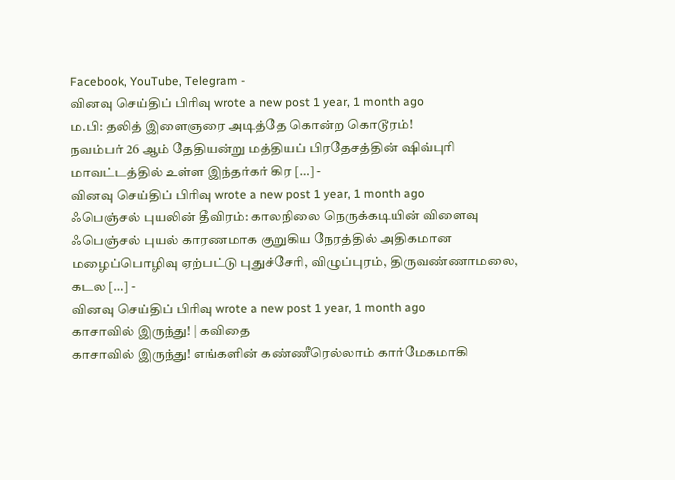Facebook, YouTube, Telegram -
வினவு செய்திப் பிரிவு wrote a new post 1 year, 1 month ago
ம.பி: தலித் இளைஞரை அடித்தே கொன்ற கொடூரம்!
நவம்பர் 26 ஆம் தேதியன்று மத்தியப் பிரதேசத்தின் ஷிவ்புரி மாவட்டத்தில் உள்ள இந்தர்கர் கிர […] -
வினவு செய்திப் பிரிவு wrote a new post 1 year, 1 month ago
ஃபெஞ்சல் புயலின் தீவிரம்: காலநிலை நெருக்கடியின் விளைவு
ஃபெஞ்சல் புயல் காரணமாக குறுகிய நேரத்தில் அதிகமான மழைப்பொழிவு ஏற்பட்டு புதுச்சேரி, விழுப்புரம், திருவண்ணாமலை, கடல […] -
வினவு செய்திப் பிரிவு wrote a new post 1 year, 1 month ago
காசாவில் இருந்து! | கவிதை
காசாவில் இருந்து! எங்களின் கண்ணீரெல்லாம் கார்மேகமாகி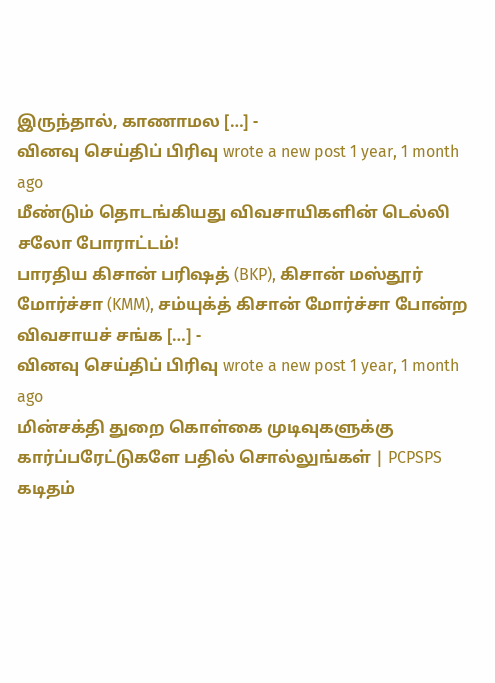இருந்தால், காணாமல […] -
வினவு செய்திப் பிரிவு wrote a new post 1 year, 1 month ago
மீண்டும் தொடங்கியது விவசாயிகளின் டெல்லி சலோ போராட்டம்!
பாரதிய கிசான் பரிஷத் (BKP), கிசான் மஸ்தூர் மோர்ச்சா (KMM), சம்யுக்த் கிசான் மோர்ச்சா போன்ற விவசாயச் சங்க […] -
வினவு செய்திப் பிரிவு wrote a new post 1 year, 1 month ago
மின்சக்தி துறை கொள்கை முடிவுகளுக்கு கார்ப்பரேட்டுகளே பதில் சொல்லுங்கள் | PCPSPS கடிதம்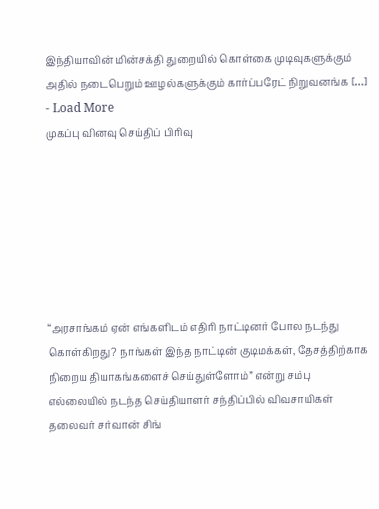இந்தியாவின் மின்சக்தி துறையில் கொள்கை முடிவுகளுக்கும் அதில் நடைபெறும் ஊழல்களுக்கும் கார்ப்பரேட் நிறுவனங்க […] - Load More
முகப்பு வினவு செய்திப் பிரிவு







“அரசாங்கம் ஏன் எங்களிடம் எதிரி நாட்டினர் போல நடந்து கொள்கிறது? நாங்கள் இந்த நாட்டின் குடிமக்கள், தேசத்திற்காக நிறைய தியாகங்களைச் செய்துள்ளோம்” என்று சம்பு எல்லையில் நடந்த செய்தியாளர் சந்திப்பில் விவசாயிகள் தலைவர் சர்வான் சிங்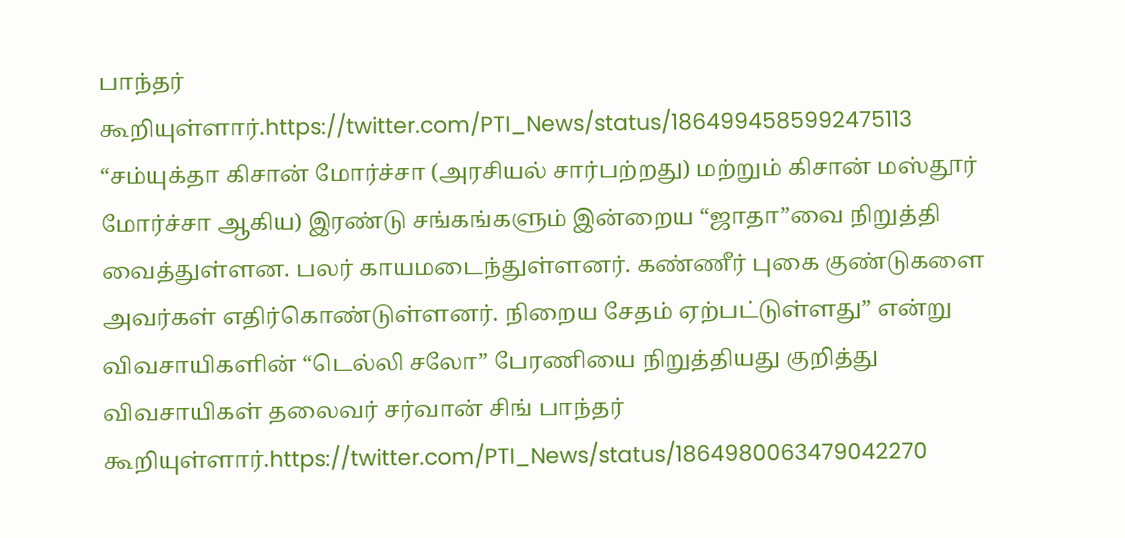பாந்தர் கூறியுள்ளார்.https://twitter.com/PTI_News/status/1864994585992475113
“சம்யுக்தா கிசான் மோர்ச்சா (அரசியல் சார்பற்றது) மற்றும் கிசான் மஸ்தூர் மோர்ச்சா ஆகிய) இரண்டு சங்கங்களும் இன்றைய “ஜாதா”வை நிறுத்தி வைத்துள்ளன. பலர் காயமடைந்துள்ளனர். கண்ணீர் புகை குண்டுகளை அவர்கள் எதிர்கொண்டுள்ளனர். நிறைய சேதம் ஏற்பட்டுள்ளது” என்று விவசாயிகளின் “டெல்லி சலோ” பேரணியை நிறுத்தியது குறித்து விவசாயிகள் தலைவர் சர்வான் சிங் பாந்தர் கூறியுள்ளார்.https://twitter.com/PTI_News/status/1864980063479042270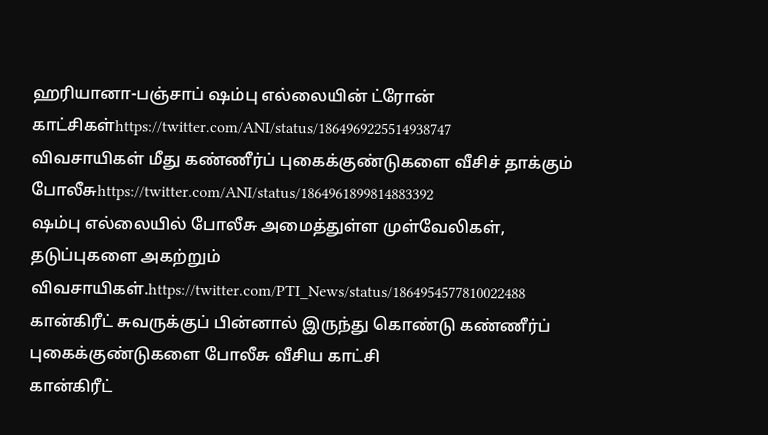ஹரியானா-பஞ்சாப் ஷம்பு எல்லையின் ட்ரோன் காட்சிகள்https://twitter.com/ANI/status/1864969225514938747
விவசாயிகள் மீது கண்ணீர்ப் புகைக்குண்டுகளை வீசிச் தாக்கும் போலீசுhttps://twitter.com/ANI/status/1864961899814883392
ஷம்பு எல்லையில் போலீசு அமைத்துள்ள முள்வேலிகள், தடுப்புகளை அகற்றும் விவசாயிகள்.https://twitter.com/PTI_News/status/1864954577810022488
கான்கிரீட் சுவருக்குப் பின்னால் இருந்து கொண்டு கண்ணீர்ப் புகைக்குண்டுகளை போலீசு வீசிய காட்சி
கான்கிரீட்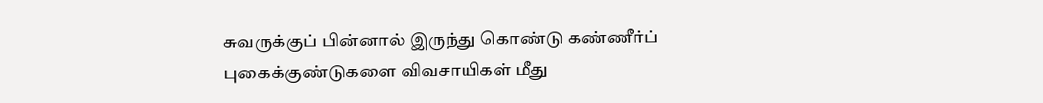சுவருக்குப் பின்னால் இருந்து கொண்டு கண்ணீர்ப் புகைக்குண்டுகளை விவசாயிகள் மீது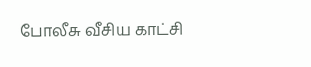போலீசு வீசிய காட்சி